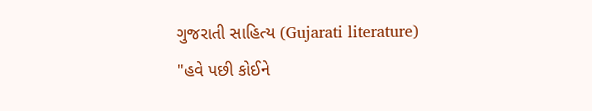ગુજરાતી સાહિત્ય (Gujarati literature)
"હવે પછી કોઈને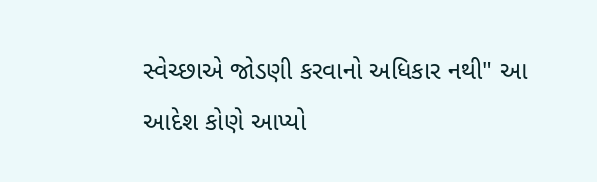સ્વેચ્છાએ જોડણી કરવાનો અધિકાર નથી" આ આદેશ કોણે આપ્યો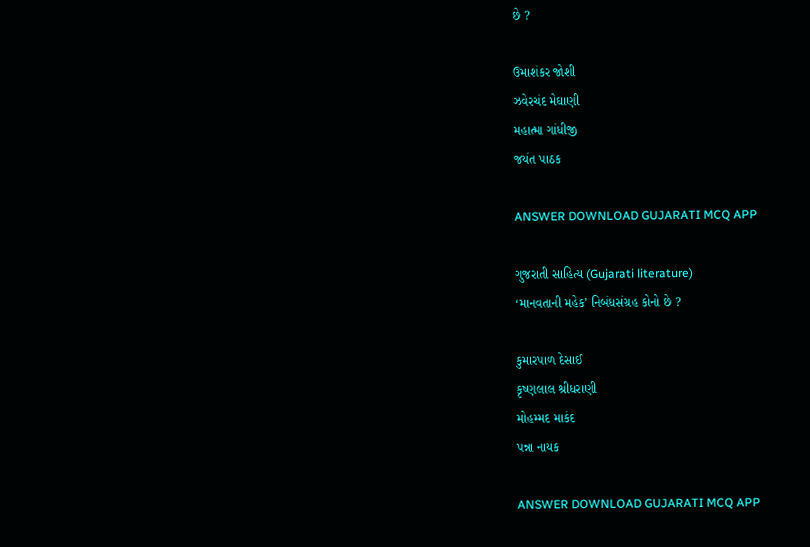છે ?

ઉમાશંકર જોશી
ઝવેરચંદ મેઘાણી
મહાત્મા ગાંધીજી
જયંત પાઠક

ANSWER DOWNLOAD GUJARATI MCQ APP

ગુજરાતી સાહિત્ય (Gujarati literature)
‘માનવતાની મહેક’ નિબંધસંગ્રહ કોનો છે ?

કુમારપાળ દેસાઈ
કૃષ્ણલાલ શ્રીધરાણી
મોહમ્મદ માકંદ
પન્ના નાયક

ANSWER DOWNLOAD GUJARATI MCQ APP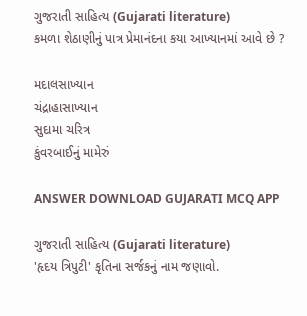ગુજરાતી સાહિત્ય (Gujarati literature)
કમળા શેઠાણીનું પાત્ર પ્રેમાનંદના કયા આખ્યાનમાં આવે છે ?

મદાલસાખ્યાન
ચંદ્રાહાસાખ્યાન
સુદામા ચરિત્ર
કુંવરબાઈનું મામેરું

ANSWER DOWNLOAD GUJARATI MCQ APP

ગુજરાતી સાહિત્ય (Gujarati literature)
'હૃદય ત્રિપુટી' કૃતિના સર્જકનું નામ જણાવો.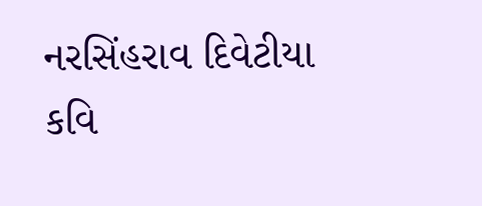નરસિંહરાવ દિવેટીયા
કવિ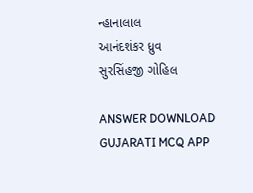ન્હાનાલાલ
આનંદશંકર ધ્રુવ
સુરસિંહજી ગોહિલ

ANSWER DOWNLOAD GUJARATI MCQ APP